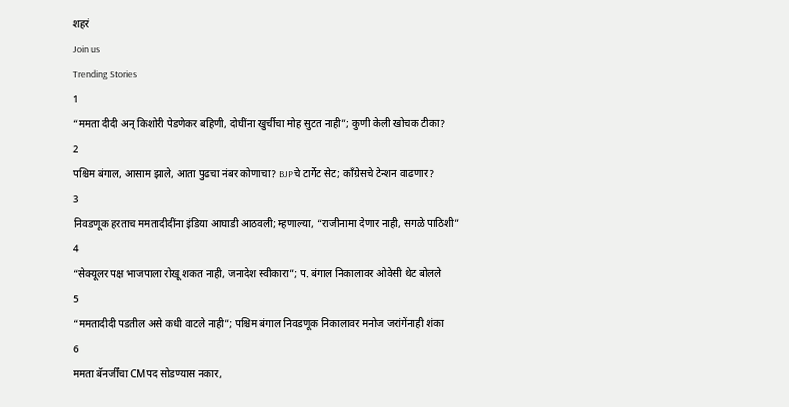शहरं
Join us
Trending Stories
1
“ममता दीदी अन् किशोरी पेडणेकर बहिणी, दोघींना खुर्चीचा मोह सुटत नाही”; कुणी केली खोचक टीका?
2
पश्चिम बंगाल, आसाम झाले, आता पुढचा नंबर कोणाचा? BJPचे टार्गेट सेट; काँग्रेसचे टेन्शन वाढणार?
3
निवडणूक हरताच ममतादीदींना इंडिया आघाडी आठवली; म्हणाल्या, “राजीनामा देणार नाही, सगळे पाठिशी”
4
“सेक्यूलर पक्ष भाजपाला रोखू शकत नाही, जनादेश स्वीकारा”; प. बंगाल निकालावर ओवेसी थेट बोलले
5
“ममतादीदी पडतील असे कधी वाटले नाही”; पश्चिम बंगाल निवडणूक निकालावर मनोज जरांगेंनाही शंका
6
ममता बॅनर्जींचा CMपद सोडण्यास नकार,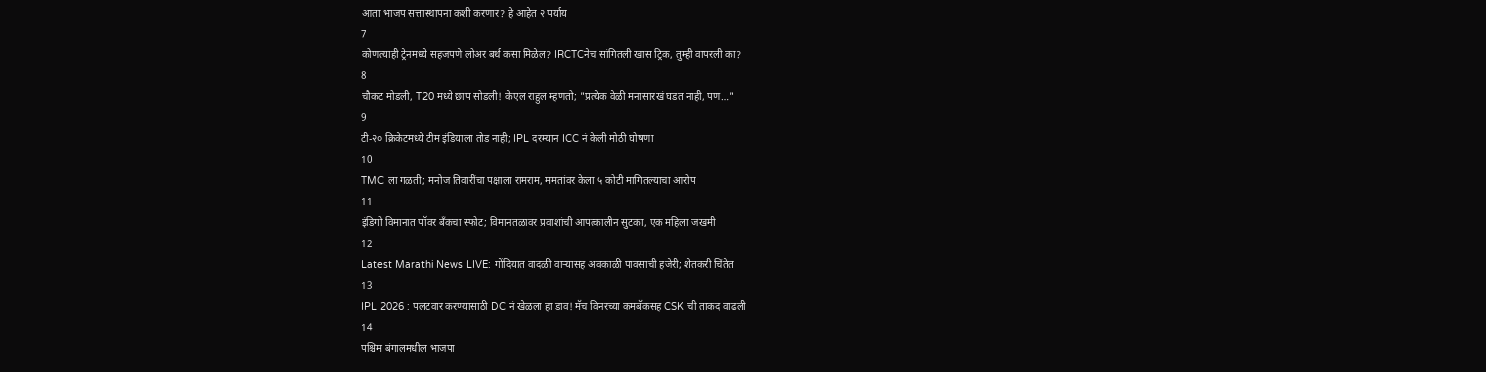आता भाजप सत्तास्थापना कशी करणार? हे आहेत २ पर्याय
7
कोणत्याही ट्रेनमध्ये सहजपणे लोअर बर्थ कसा मिळेल? IRCTCनेच सांगितली खास ट्रिक, तुम्ही वापरली का?
8
चौकट मोडली, T20 मध्ये छाप सोडली! केएल राहुल म्हणतो; "प्रत्येक वेळी मनासारखं घडत नाही, पण…"
9
टी-२० क्रिकेटमध्ये टीम इंडियाला तोड नाही; IPL दरम्यान ICC नं केली मोठी घोषणा
10
TMC ला गळती; मनोज तिवारींचा पक्षाला रामराम, ममतांवर केला ५ कोटी मागितल्याचा आरोप
11
इंडिगो विमानात पॉवर बँकचा स्फोट; विमानतळावर प्रवाशांची आपत्कालीन सुटका, एक महिला जखमी
12
Latest Marathi News LIVE: गोंदियात वादळी वाऱ्यासह अवकाळी पावसाची हजेरी; शेतकरी चिंतेत
13
IPL 2026 : पलटवार करण्यासाठी DC नं खेळला हा डाव! मॅच विनरच्या कमबॅकसह CSK ची ताकद वाढली
14
पश्चिम बंगालमधील भाजपा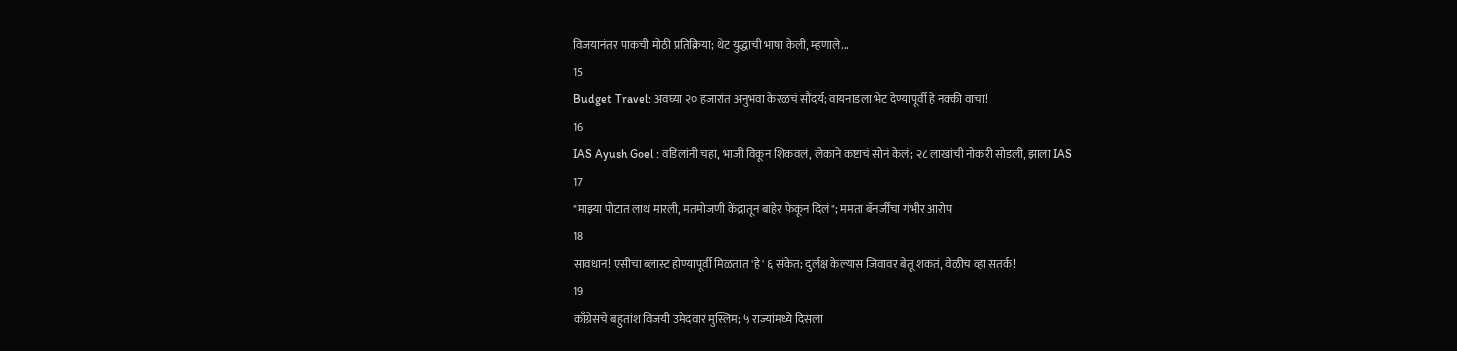विजयानंतर पाकची मोठी प्रतिक्रिया; थेट युद्धाची भाषा केली, म्हणाले...
15
Budget Travel: अवघ्या २० हजारांत अनुभवा केरळचं सौंदर्य; वायनाडला भेट देण्यापूर्वी हे नक्की वाचा!
16
IAS Ayush Goel : वडिलांनी चहा, भाजी विकून शिकवलं, लेकाने कष्टाचं सोनं केलं; २८ लाखांची नोकरी सोडली, झाला IAS
17
"माझ्या पोटात लाथ मारली, मतमोजणी केंद्रातून बाहेर फेकून दिलं"; ममता बॅनर्जींचा गंभीर आरोप
18
सावधान! एसीचा ब्लास्ट होण्यापूर्वी मिळतात 'हे' ६ संकेत; दुर्लक्ष केल्यास जिवावर बेतू शकतं, वेळीच व्हा सतर्क!
19
काँग्रेसचे बहुतांश विजयी उमेदवार मुस्लिम; ५ राज्यांमध्ये दिसला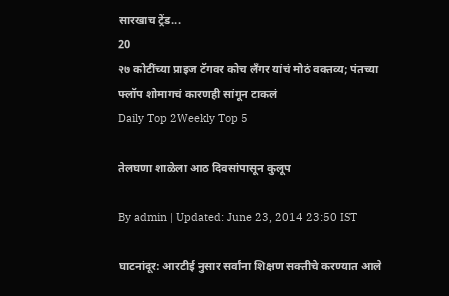सारखाच ट्रेंड...
20
२७ कोटींच्या प्राइज टॅगवर कोच लँगर यांचं मोठं वक्तव्य; पंतच्या फ्लॉप शोमागचं कारणही सांगून टाकलं
Daily Top 2Weekly Top 5

तेलघणा शाळेला आठ दिवसांपासून कुलूप

By admin | Updated: June 23, 2014 23:50 IST

घाटनांदूर: आरटीई नुसार सर्वांना शिक्षण सक्तीचे करण्यात आले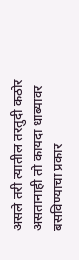असले तरी त्यातील तरतुदी कठोर असतानाही तो कायदा धाब्यावर बसविण्याचा प्रकार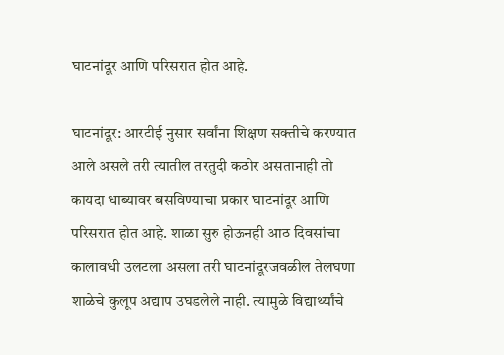घाटनांदूर आणि परिसरात होत आहे.

घाटनांदूर: आरटीई नुसार सर्वांना शिक्षण सक्तीचे करण्यात आले असले तरी त्यातील तरतुदी कठोर असतानाही तो कायदा धाब्यावर बसविण्याचा प्रकार घाटनांदूर आणि परिसरात होत आहे. शाळा सुरु होऊनही आठ दिवसांचा कालावधी उलटला असला तरी घाटनांदूरजवळील तेलघणा शाळेचे कुलूप अद्याप उघडलेले नाही. त्यामुळे विद्यार्थ्यांचे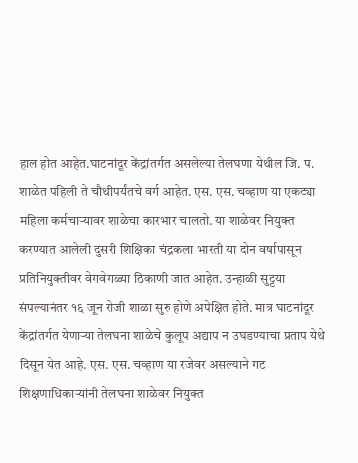हाल होत आहेत.घाटनांदूर केंद्रांतर्गत असलेल्या तेलघणा येथील जि. प. शाळेत पहिली ते चौथीपर्यंतचे वर्ग आहेत. एस. एस. चव्हाण या एकट्या महिला कर्मचाऱ्यावर शाळेचा कारभार चालतो. या शाळेवर नियुक्त करण्यात आलेली दुसरी शिक्षिका चंद्रकला भारती या दोन वर्षापासून प्रतिनियुक्तीवर वेगवेगळ्या ठिकाणी जात आहेत. उन्हाळी सुट्टया संपल्यानंतर १६ जून रोजी शाळा सुरु होणे अपेक्षित होते. मात्र घाटनांदूर केंद्रांतर्गत येणाऱ्या तेलघना शाळेचे कुलूप अद्याप न उघडण्याचा प्रताप येथे दिसून येत आहे. एस. एस. चव्हाण या रजेवर असल्याने गट शिक्षणाधिकाऱ्यांनी तेलघना शाळेवर नियुक्त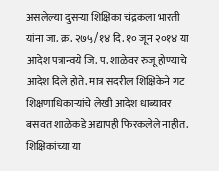असलेल्या दुसऱ्या शिक्षिका चंद्रकला भारती यांना जा. क्र. २७५/१४ दि. १० जून २०१४ या आदेश पत्रान्वये जि. प. शाळेवर रुजू होण्याचे आदेश दिले होते. मात्र सदरील शिक्षिकेने गट शिक्षणाधिकाऱ्यांचे लेखी आदेश धाब्यावर बसवत शाळेकडे अद्यापही फिरकलेले नाहीत. शिक्षिकांच्या या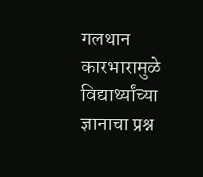गलथान कारभारामुळे विद्यार्थ्यांच्या ज्ञानाचा प्रश्न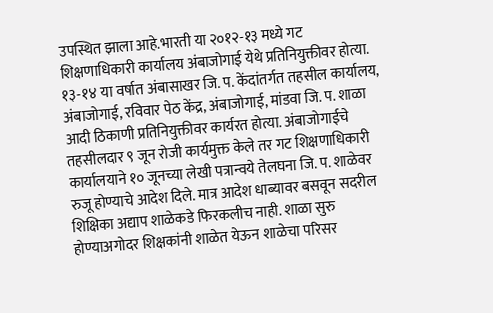उपस्थित झाला आहे.भारती या २०१२-१३ मध्ये गट शिक्षणाधिकारी कार्यालय अंबाजोगाई येथे प्रतिनियुक्तीवर होत्या. १३-१४ या वर्षात अंबासाखर जि. प. केंदांतर्गत तहसील कार्यालय, अंबाजोगाई, रविवार पेठ केंद्र, अंबाजोगाई, मांडवा जि. प. शाळा आदी ठिकाणी प्रतिनियुक्तीवर कार्यरत होत्या. अंबाजोगाईचे तहसीलदार ९ जून रोजी कार्यमुक्त केले तर गट शिक्षणाधिकारी कार्यालयाने १० जूनच्या लेखी पत्रान्वये तेलघना जि. प. शाळेवर रुजू होण्याचे आदेश दिले. मात्र आदेश धाब्यावर बसवून सदरील शिक्षिका अद्याप शाळेकडे फिरकलीच नाही. शाळा सुरु होण्याअगोदर शिक्षकांनी शाळेत येऊन शाळेचा परिसर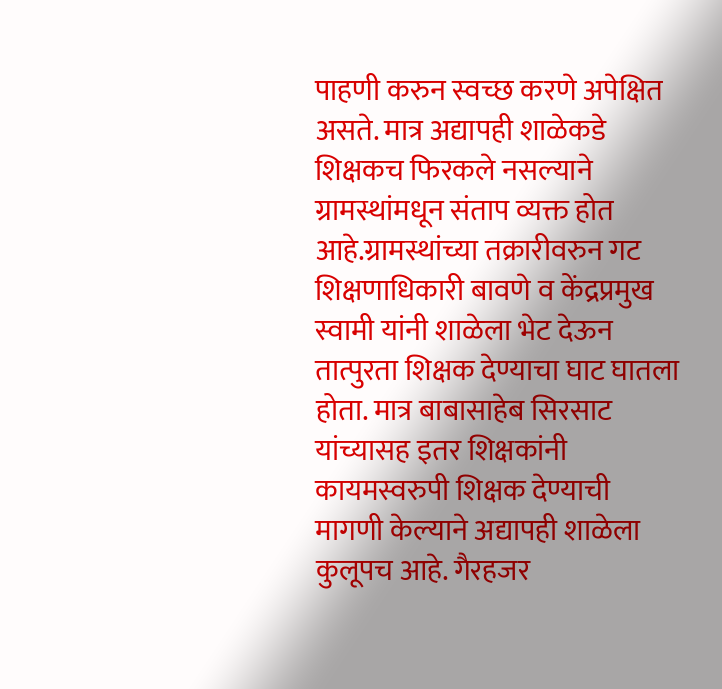पाहणी करुन स्वच्छ करणे अपेक्षित असते. मात्र अद्यापही शाळेकडे शिक्षकच फिरकले नसल्याने ग्रामस्थांमधून संताप व्यक्त होत आहे.ग्रामस्थांच्या तक्रारीवरुन गट शिक्षणाधिकारी बावणे व केंद्रप्रमुख स्वामी यांनी शाळेला भेट देऊन तात्पुरता शिक्षक देण्याचा घाट घातला होता. मात्र बाबासाहेब सिरसाट यांच्यासह इतर शिक्षकांनी कायमस्वरुपी शिक्षक देण्याची मागणी केल्याने अद्यापही शाळेला कुलूपच आहे. गैरहजर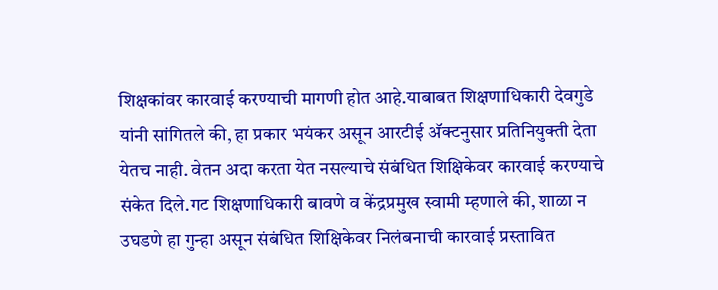शिक्षकांवर कारवाई करण्याची मागणी होत आहे.याबाबत शिक्षणाधिकारी देवगुडे यांनी सांगितले की, हा प्रकार भयंकर असून आरटीई अ‍ॅक्टनुसार प्रतिनियुक्ती देता येतच नाही. वेतन अदा करता येत नसल्याचे संबंधित शिक्षिकेवर कारवाई करण्याचे संकेत दिले.गट शिक्षणाधिकारी बावणे व केंद्रप्रमुख स्वामी म्हणाले की, शाळा न उघडणे हा गुन्हा असून संबंधित शिक्षिकेवर निलंबनाची कारवाई प्रस्तावित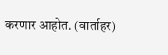करणार आहोत. (वार्ताहर)